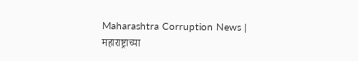Maharashtra Corruption News | महाराष्ट्राच्या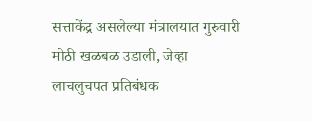सत्ताकेंद्र असलेल्या मंत्रालयात गुरुवारी मोठी खळबळ उडाली, जेव्हा लाचलुचपत प्रतिबंधक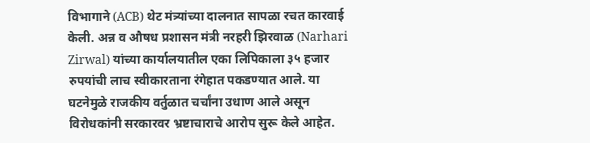विभागाने (ACB) थेट मंत्र्यांच्या दालनात सापळा रचत कारवाई केली. अन्न व औषध प्रशासन मंत्री नरहरी झिरवाळ (Narhari Zirwal) यांच्या कार्यालयातील एका लिपिकाला ३५ हजार रुपयांची लाच स्वीकारताना रंगेहात पकडण्यात आले. या घटनेमुळे राजकीय वर्तुळात चर्चांना उधाण आले असून विरोधकांनी सरकारवर भ्रष्टाचाराचे आरोप सुरू केले आहेत.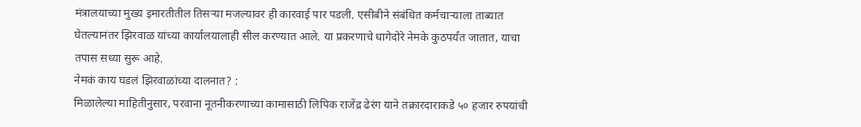मंत्रालयाच्या मुख्य इमारतीतील तिसऱ्या मजल्यावर ही कारवाई पार पडली. एसीबीने संबंधित कर्मचाऱ्याला ताब्यात घेतल्यानंतर झिरवाळ यांच्या कार्यालयालाही सील करण्यात आले. या प्रकरणाचे धागेदोरे नेमके कुठपर्यंत जातात, याचा तपास सध्या सुरू आहे.
नेमकं काय घडलं झिरवाळांच्या दालनात? :
मिळालेल्या माहितीनुसार, परवाना नूतनीकरणाच्या कामासाठी लिपिक राजेंद्र ढेरंग याने तक्रारदाराकडे ५० हजार रुपयांची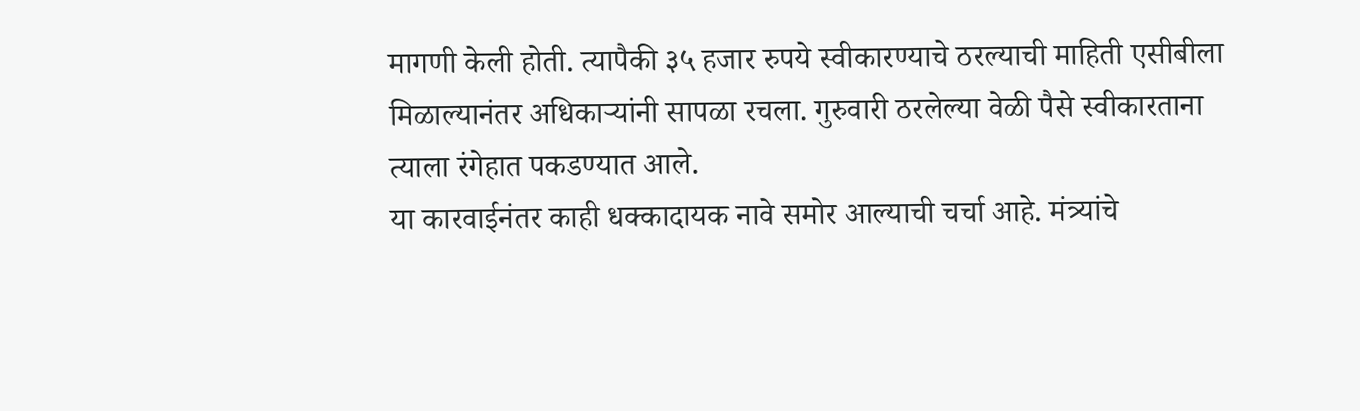मागणी केली होती. त्यापैकी ३५ हजार रुपये स्वीकारण्याचे ठरल्याची माहिती एसीबीला मिळाल्यानंतर अधिकाऱ्यांनी सापळा रचला. गुरुवारी ठरलेल्या वेळी पैसे स्वीकारताना त्याला रंगेहात पकडण्यात आले.
या कारवाईनंतर काही धक्कादायक नावे समोर आल्याची चर्चा आहे. मंत्र्यांचे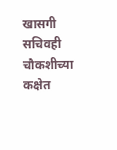खासगी सचिवही चौकशीच्या कक्षेत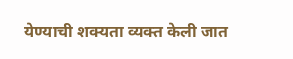येण्याची शक्यता व्यक्त केली जात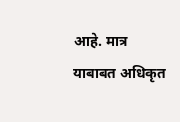आहे. मात्र याबाबत अधिकृत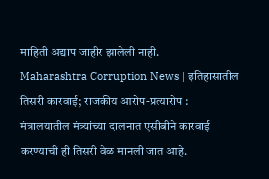माहिती अद्याप जाहीर झालेली नाही.
Maharashtra Corruption News | इतिहासातील तिसरी कारवाई; राजकीय आरोप-प्रत्यारोप :
मंत्रालयातील मंत्र्यांच्या दालनात एसीबीने कारवाई करण्याची ही तिसरी वेळ मानली जात आहे.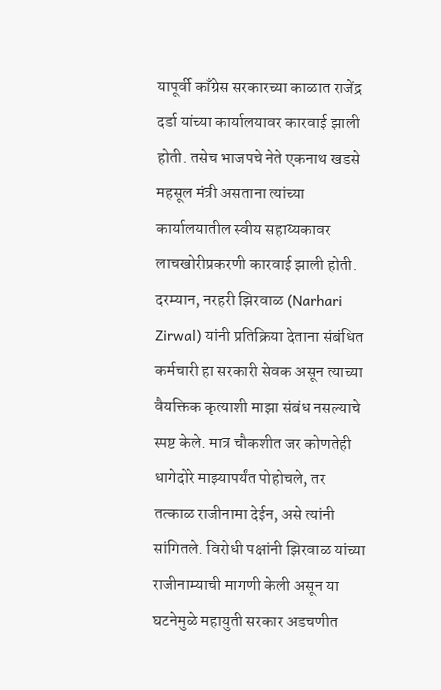यापूर्वी काँग्रेस सरकारच्या काळात राजेंद्र दर्डा यांच्या कार्यालयावर कारवाई झाली होती. तसेच भाजपचे नेते एकनाथ खडसे महसूल मंत्री असताना त्यांच्या कार्यालयातील स्वीय सहाय्यकावर लाचखोरीप्रकरणी कारवाई झाली होती.
दरम्यान, नरहरी झिरवाळ (Narhari Zirwal) यांनी प्रतिक्रिया देताना संबंधित कर्मचारी हा सरकारी सेवक असून त्याच्या वैयक्तिक कृत्याशी माझा संबंध नसल्याचे स्पष्ट केले. मात्र चौकशीत जर कोणतेही धागेदोरे माझ्यापर्यंत पोहोचले, तर तत्काळ राजीनामा देईन, असे त्यांनी सांगितले. विरोधी पक्षांनी झिरवाळ यांच्या राजीनाम्याची मागणी केली असून या घटनेमुळे महायुती सरकार अडचणीत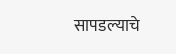सापडल्याचे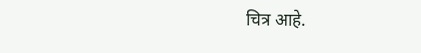चित्र आहे.